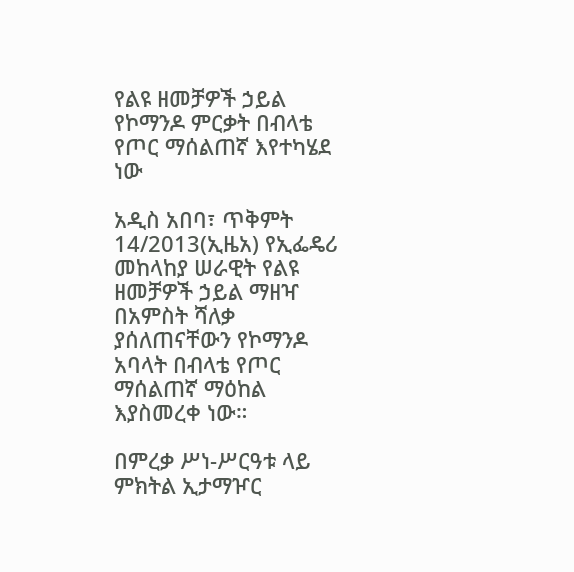የልዩ ዘመቻዎች ኃይል የኮማንዶ ምርቃት በብላቴ የጦር ማሰልጠኛ እየተካሄደ ነው

አዲስ አበባ፣ ጥቅምት 14/2013(ኢዜአ) የኢፌዴሪ መከላከያ ሠራዊት የልዩ ዘመቻዎች ኃይል ማዘዣ በአምስት ሻለቃ ያሰለጠናቸውን የኮማንዶ አባላት በብላቴ የጦር ማሰልጠኛ ማዕከል እያስመረቀ ነው።

በምረቃ ሥነ-ሥርዓቱ ላይ ምክትል ኢታማዦር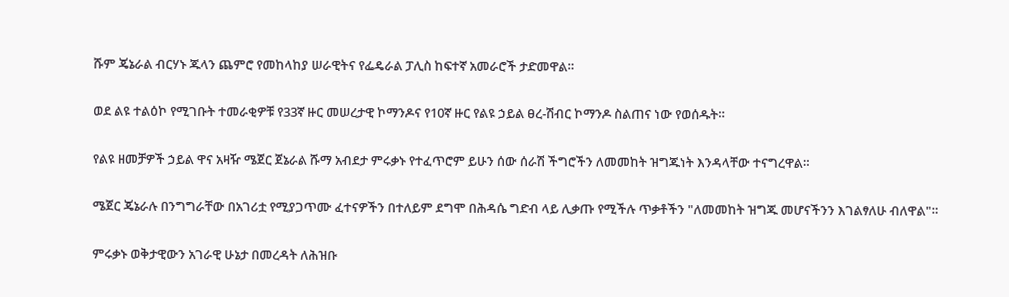ሹም ጄኔራል ብርሃኑ ጁላን ጨምሮ የመከላከያ ሠራዊትና የፌዴራል ፓሊስ ከፍተኛ አመራሮች ታድመዋል።

ወደ ልዩ ተልዕኮ የሚገቡት ተመራቂዎቹ የ33ኛ ዙር መሠረታዊ ኮማንዶና የ10ኛ ዙር የልዩ ኃይል ፀረ-ሽብር ኮማንዶ ስልጠና ነው የወሰዱት።

የልዩ ዘመቻዎች ኃይል ዋና አዛዥ ሜጀር ጀኔራል ሹማ አብደታ ምሩቃኑ የተፈጥሮም ይሁን ሰው ሰራሽ ችግሮችን ለመመከት ዝግጁነት እንዳላቸው ተናግረዋል።

ሜጀር ጄኔራሉ በንግግራቸው በአገሪቷ የሚያጋጥሙ ፈተናዎችን በተለይም ደግሞ በሕዳሴ ግድብ ላይ ሊቃጡ የሚችሉ ጥቃቶችን "ለመመከት ዝግጁ መሆናችንን እገልፃለሁ ብለዋል"።

ምሩቃኑ ወቅታዊውን አገራዊ ሁኔታ በመረዳት ለሕዝቡ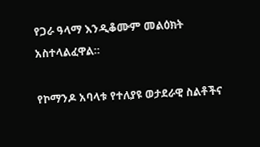የጋራ ዓላማ እንዲቆሙም መልዕክት አስተላልፈዋል።

የኮማንዶ አባላቱ የተለያዩ ወታደራዊ ስልቶችና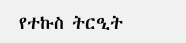የተኩስ ትርዒት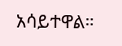አሳይተዋል።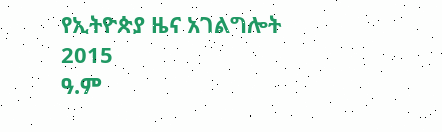የኢትዮጵያ ዜና አገልግሎት
2015
ዓ.ም